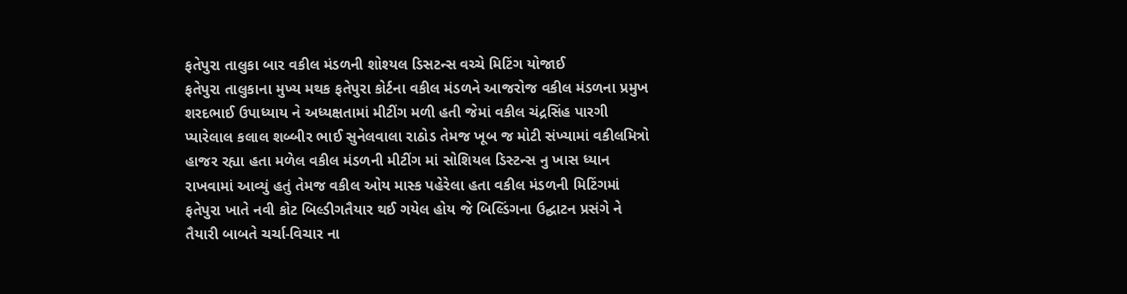ફતેપુરા તાલુકા બાર વકીલ મંડળની શોશ્યલ ડિસટન્સ વચ્ચે મિટિંગ યોજાઈ
ફતેપુરા તાલુકાના મુખ્ય મથક ફતેપુરા કોર્ટના વકીલ મંડળને આજરોજ વકીલ મંડળના પ્રમુખ શરદભાઈ ઉપાધ્યાય ને અધ્યક્ષતામાં મીટીંગ મળી હતી જેમાં વકીલ ચંદ્રસિંહ પારગી પ્યારેલાલ કલાલ શબ્બીર ભાઈ સુનેલવાલા રાઠોડ તેમજ ખૂબ જ મોટી સંખ્યામાં વકીલમિત્રો હાજર રહ્યા હતા મળેલ વકીલ મંડળની મીટીંગ માં સોશિયલ ડિસ્ટન્સ નુ ખાસ ધ્યાન રાખવામાં આવ્યું હતું તેમજ વકીલ ઓય માસ્ક પહેરેલા હતા વકીલ મંડળની મિટિંગમાં ફતેપુરા ખાતે નવી કોટ બિલ્ડીગતૈયાર થઈ ગયેલ હોય જે બિલ્ડિંગના ઉદ્ઘાટન પ્રસંગે ને તૈયારી બાબતે ચર્ચા-વિચાર ના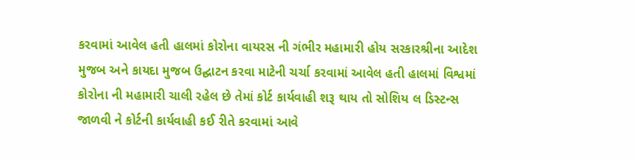કરવામાં આવેલ હતી હાલમાં કોરોના વાયરસ ની ગંભીર મહામારી હોય સરકારશ્રીના આદેશ મુજબ અને કાયદા મુજબ ઉદ્ઘાટન કરવા માટેની ચર્ચા કરવામાં આવેલ હતી હાલમાં વિશ્વમાં કોરોના ની મહામારી ચાલી રહેલ છે તેમાં કોર્ટ કાર્યવાહી શરૂ થાય તો સોશિય લ ડિસ્ટન્સ જાળવી ને કોર્ટની કાર્યવાહી કઈ રીતે કરવામાં આવે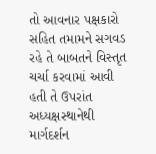તો આવનાર પક્ષકારો સહિત તમામને સગવડ રહે તે બાબતને વિસ્તૃત ચર્ચા કરવામાં આવી હતી તે ઉપરાંત અધ્યક્ષસ્થાનેથી માર્ગદર્શન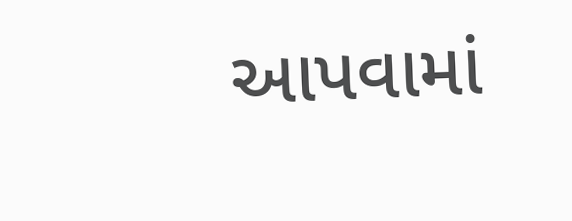આપવામાં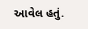આવેલ હતું.